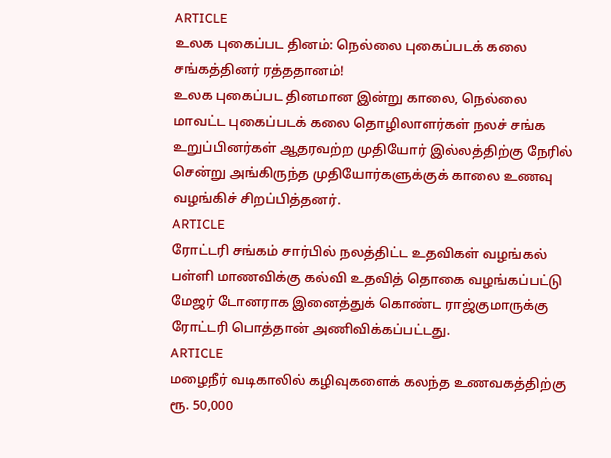ARTICLE
உலக புகைப்பட தினம்: நெல்லை புகைப்படக் கலை சங்கத்தினர் ரத்ததானம்!
உலக புகைப்பட தினமான இன்று காலை, நெல்லை மாவட்ட புகைப்படக் கலை தொழிலாளர்கள் நலச் சங்க உறுப்பினர்கள் ஆதரவற்ற முதியோர் இல்லத்திற்கு நேரில் சென்று அங்கிருந்த முதியோர்களுக்குக் காலை உணவு வழங்கிச் சிறப்பித்தனர்.
ARTICLE
ரோட்டரி சங்கம் சார்பில் நலத்திட்ட உதவிகள் வழங்கல்
பள்ளி மாணவிக்கு கல்வி உதவித் தொகை வழங்கப்பட்டு மேஜர் டோனராக இனைத்துக் கொண்ட ராஜ்குமாருக்கு ரோட்டரி பொத்தான் அணிவிக்கப்பட்டது.
ARTICLE
மழைநீர் வடிகாலில் கழிவுகளைக் கலந்த உணவகத்திற்கு ரூ. 50,000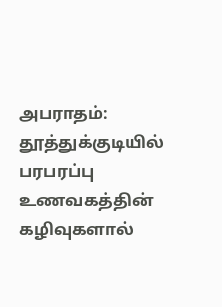அபராதம்: தூத்துக்குடியில் பரபரப்பு
உணவகத்தின் கழிவுகளால்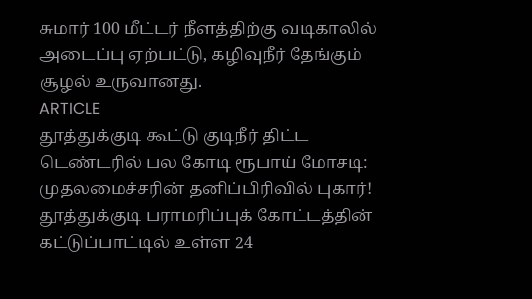சுமார் 100 மீட்டர் நீளத்திற்கு வடிகாலில் அடைப்பு ஏற்பட்டு, கழிவுநீர் தேங்கும் சூழல் உருவானது.
ARTICLE
தூத்துக்குடி கூட்டு குடிநீர் திட்ட டெண்டரில் பல கோடி ரூபாய் மோசடி: முதலமைச்சரின் தனிப்பிரிவில் புகார்!
தூத்துக்குடி பராமரிப்புக் கோட்டத்தின் கட்டுப்பாட்டில் உள்ள 24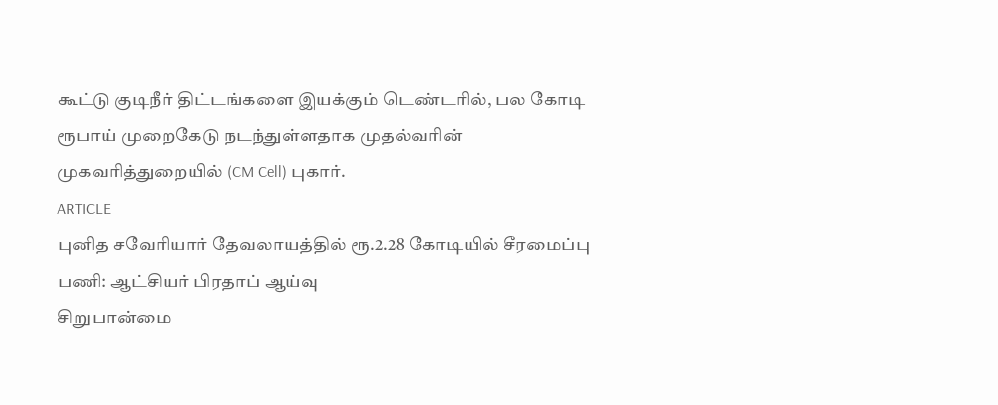கூட்டு குடிநீர் திட்டங்களை இயக்கும் டெண்டரில், பல கோடி ரூபாய் முறைகேடு நடந்துள்ளதாக முதல்வரின் முகவரித்துறையில் (CM Cell) புகார்.
ARTICLE
புனித சவேரியார் தேவலாயத்தில் ரூ.2.28 கோடியில் சீரமைப்பு பணி: ஆட்சியர் பிரதாப் ஆய்வு
சிறுபான்மை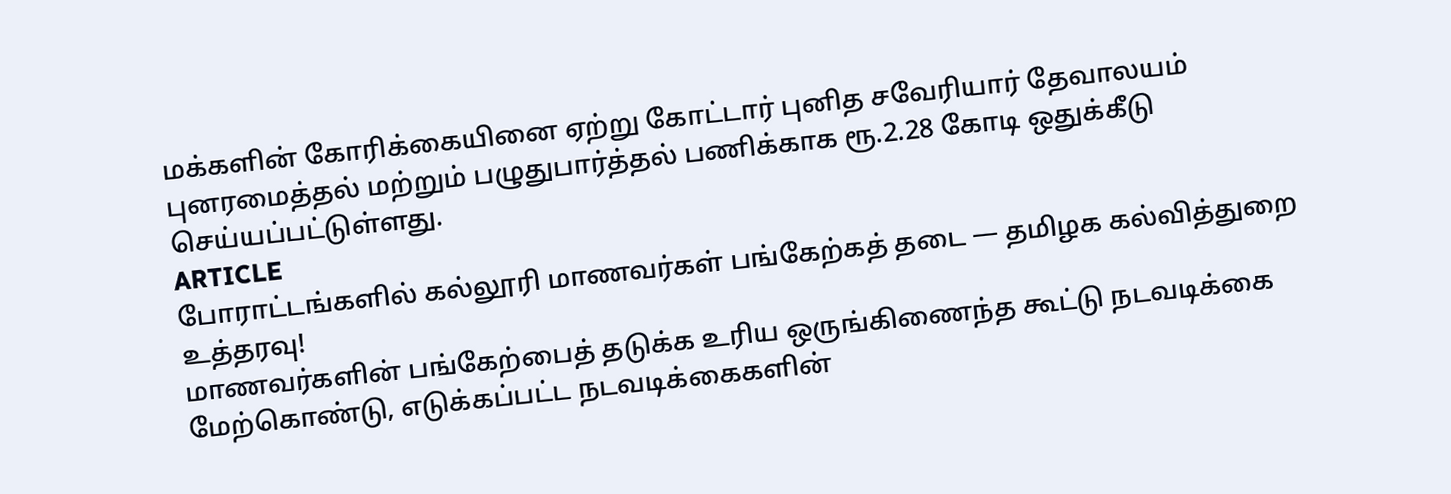மக்களின் கோரிக்கையினை ஏற்று கோட்டார் புனித சவேரியார் தேவாலயம் புனரமைத்தல் மற்றும் பழுதுபார்த்தல் பணிக்காக ரூ.2.28 கோடி ஒதுக்கீடு செய்யப்பட்டுள்ளது.
ARTICLE
போராட்டங்களில் கல்லூரி மாணவர்கள் பங்கேற்கத் தடை — தமிழக கல்வித்துறை உத்தரவு!
மாணவர்களின் பங்கேற்பைத் தடுக்க உரிய ஒருங்கிணைந்த கூட்டு நடவடிக்கை மேற்கொண்டு, எடுக்கப்பட்ட நடவடிக்கைகளின்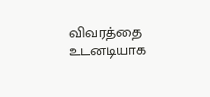விவரத்தை உடனடியாக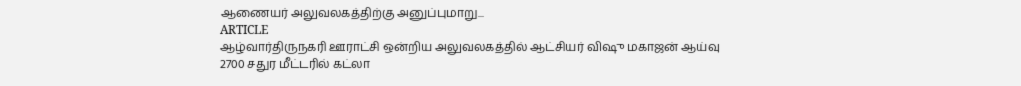ஆணையர் அலுவலகத்திற்கு அனுப்புமாறு...
ARTICLE
ஆழ்வார்திருநகரி ஊராட்சி ஒன்றிய அலுவலகத்தில் ஆட்சியர் விஷு மகாஜன் ஆய்வு
2700 சதுர மீட்டரில் கட்லா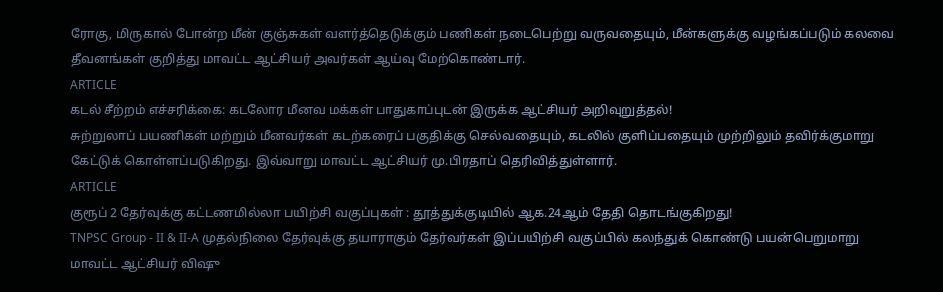ரோகு, மிருகால் போன்ற மீன் குஞ்சுகள் வளர்த்தெடுக்கும் பணிகள் நடைபெற்று வருவதையும், மீன்களுக்கு வழங்கப்படும் கலவை தீவனங்கள் குறித்து மாவட்ட ஆட்சியர் அவர்கள் ஆய்வு மேற்கொண்டார்.
ARTICLE
கடல் சீற்றம் எச்சரிக்கை: கடலோர மீனவ மக்கள் பாதுகாப்புடன் இருக்க ஆட்சியர் அறிவுறுத்தல்!
சுற்றுலாப் பயணிகள் மற்றும் மீனவர்கள் கடற்கரைப் பகுதிக்கு செல்வதையும், கடலில் குளிப்பதையும் முற்றிலும் தவிர்க்குமாறு கேட்டுக் கொள்ளப்படுகிறது. இவ்வாறு மாவட்ட ஆட்சியர் மு.பிரதாப் தெரிவித்துள்ளார்.
ARTICLE
குரூப் 2 தேர்வுக்கு கட்டணமில்லா பயிற்சி வகுப்புகள் : தூத்துக்குடியில் ஆக.24ஆம் தேதி தொடங்குகிறது!
TNPSC Group - II & II-A முதல்நிலை தேர்வுக்கு தயாராகும் தேர்வர்கள் இப்பயிற்சி வகுப்பில் கலந்துக் கொண்டு பயன்பெறுமாறு மாவட்ட ஆட்சியர் விஷு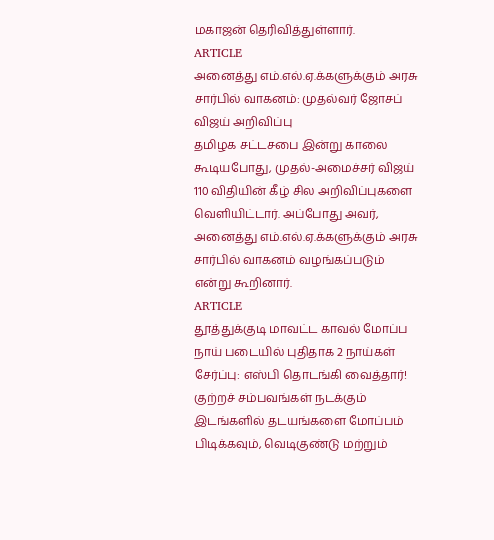மகாஜன் தெரிவித்துள்ளார்.
ARTICLE
அனைத்து எம்.எல்.ஏ.க்களுக்கும் அரசு சார்பில் வாகனம்: முதல்வர் ஜோசப் விஜய் அறிவிப்பு
தமிழக சட்டசபை இன்று காலை கூடியபோது, முதல்-அமைச்சர் விஜய் 110 விதியின் கீழ் சில அறிவிப்புகளை வெளியிட்டார். அப்போது அவர், அனைத்து எம்.எல்.ஏ.க்களுக்கும் அரசு சார்பில் வாகனம் வழங்கப்படும் என்று கூறினார்.
ARTICLE
தூத்துக்குடி மாவட்ட காவல் மோப்ப நாய் படையில் புதிதாக 2 நாய்கள் சேர்ப்பு: எஸ்பி தொடங்கி வைத்தார்!
குற்றச் சம்பவங்கள் நடக்கும் இடங்களில் தடயங்களை மோப்பம் பிடிக்கவும், வெடிகுண்டு மற்றும்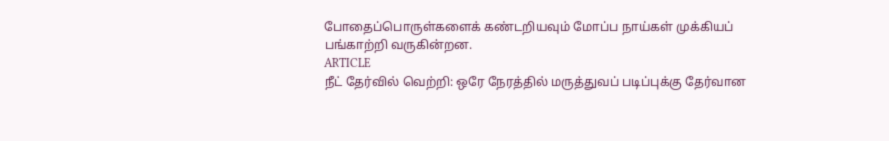போதைப்பொருள்களைக் கண்டறியவும் மோப்ப நாய்கள் முக்கியப் பங்காற்றி வருகின்றன.
ARTICLE
நீட் தேர்வில் வெற்றி: ஒரே நேரத்தில் மருத்துவப் படிப்புக்கு தேர்வான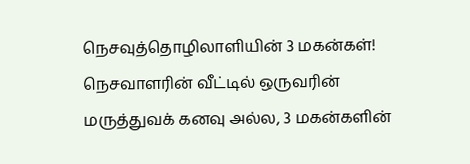நெசவுத்தொழிலாளியின் 3 மகன்கள்!
நெசவாளரின் வீட்டில் ஒருவரின் மருத்துவக் கனவு அல்ல, 3 மகன்களின்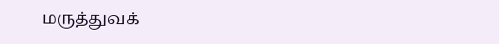மருத்துவக்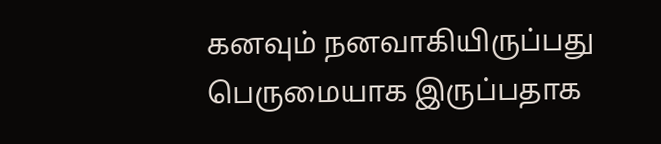கனவும் நனவாகியிருப்பது பெருமையாக இருப்பதாக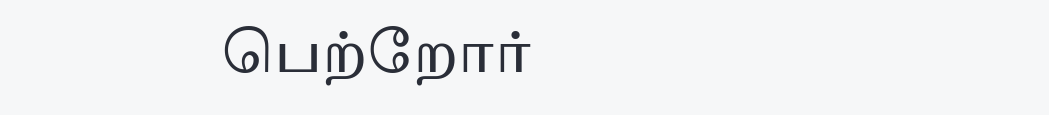பெற்றோர்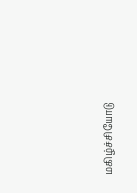மகிழ்ச்சியோடு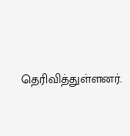தெரிவித்துள்ளனர்.